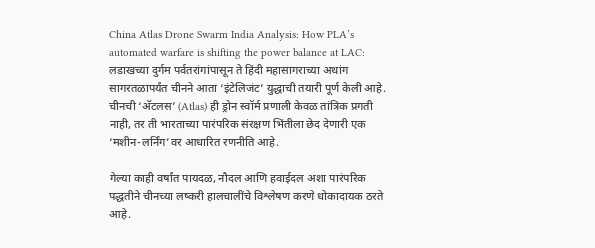China Atlas Drone Swarm India Analysis: How PLA’s automated warfare is shifting the power balance at LAC: लडाखच्या दुर्गम पर्वतरांगांपासून ते हिंदी महासागराच्या अथांग सागरतळापर्यंत चीनने आता ‘इंटेलिजंट’ युद्धाची तयारी पूर्ण केली आहे. चीनची ‘अ‍ॅटलस’ (Atlas) ही ड्रोन स्वॉर्म प्रणाली केवळ तांत्रिक प्रगती नाही, तर ती भारताच्या पारंपरिक संरक्षण भिंतीला छेद देणारी एक ‘मशीन-लर्निंग’वर आधारित रणनीति आहे.

गेल्या काही वर्षांत पायदळ, नौदल आणि हवाईदल अशा पारंपरिक पद्धतीने चीनच्या लष्करी हालचालींचे विश्लेषण करणे धोकादायक ठरते आहे.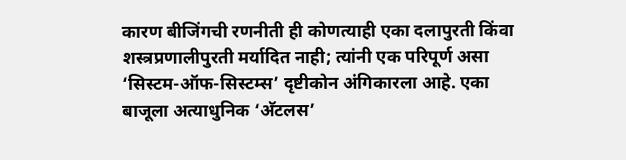कारण बीजिंगची रणनीती ही कोणत्याही एका दलापुरती किंवा शस्त्रप्रणालीपुरती मर्यादित नाही; त्यांनी एक परिपूर्ण असा ‘सिस्टम-ऑफ-सिस्टम्स’ दृष्टीकोन अंगिकारला आहे. एका बाजूला अत्याधुनिक ‘अ‍ॅटलस’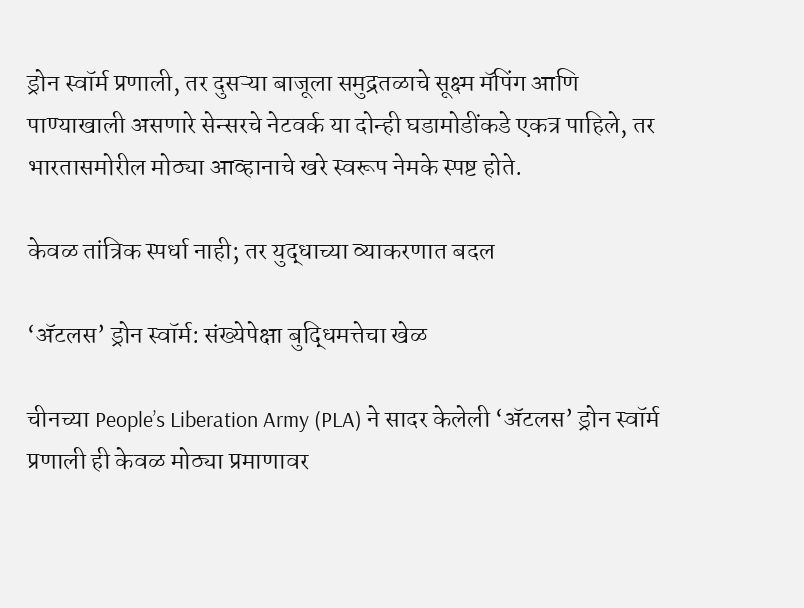ड्रोन स्वॉर्म प्रणाली, तर दुसऱ्या बाजूला समुद्रतळाचे सूक्ष्म मॅपिंग आणि पाण्याखाली असणारे सेन्सरचे नेटवर्क या दोन्ही घडामोडींकडे एकत्र पाहिले, तर भारतासमोरील मोठ्या आव्हानाचे खरे स्वरूप नेमके स्पष्ट होते.

केवळ तांत्रिक स्पर्धा नाही; तर युद्धाच्या व्याकरणात बदल

‘अ‍ॅटलस’ ड्रोन स्वॉर्म: संख्येपेक्षा बुद्धिमत्तेचा खेळ

चीनच्या People’s Liberation Army (PLA) ने सादर केलेली ‘अ‍ॅटलस’ ड्रोन स्वॉर्म प्रणाली ही केवळ मोठ्या प्रमाणावर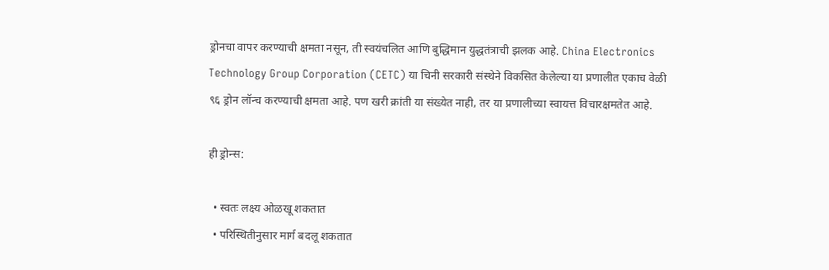ड्रोनचा वापर करण्याची क्षमता नसून, ती स्वयंचलित आणि बुद्धिमान युद्धतंत्राची झलक आहे. China Electronics Technology Group Corporation (CETC) या चिनी सरकारी संस्थेने विकसित केलेल्या या प्रणालीत एकाच वेळी ९६ ड्रोन लॉन्च करण्याची क्षमता आहे. पण खरी क्रांती या संख्येत नाही, तर या प्रणालीच्या स्वायत्त विचारक्षमतेत आहे.

ही ड्रोन्स:

  • स्वतः लक्ष्य ओळखू शकतात
  • परिस्थितीनुसार मार्ग बदलू शकतात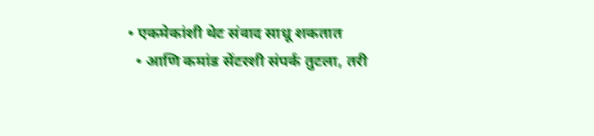• एकमेकांशी थेट संवाद साधू शकतात
  • आणि कमांड सेंटरशी संपर्क तुटला, तरी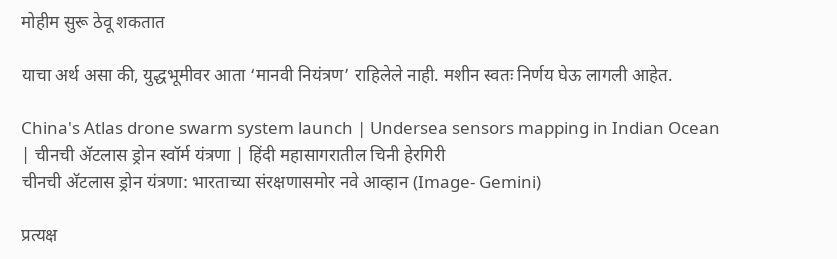मोहीम सुरू ठेवू शकतात

याचा अर्थ असा की, युद्धभूमीवर आता ‘मानवी नियंत्रण’ राहिलेले नाही. मशीन स्वतः निर्णय घेऊ लागली आहेत.

China's Atlas drone swarm system launch | Undersea sensors mapping in Indian Ocean | चीनची अ‍ॅटलास ड्रोन स्वॉर्म यंत्रणा | हिंदी महासागरातील चिनी हेरगिरी
चीनची अ‍ॅटलास ड्रोन यंत्रणा: भारताच्या संरक्षणासमोर नवे आव्हान (Image- Gemini)

प्रत्यक्ष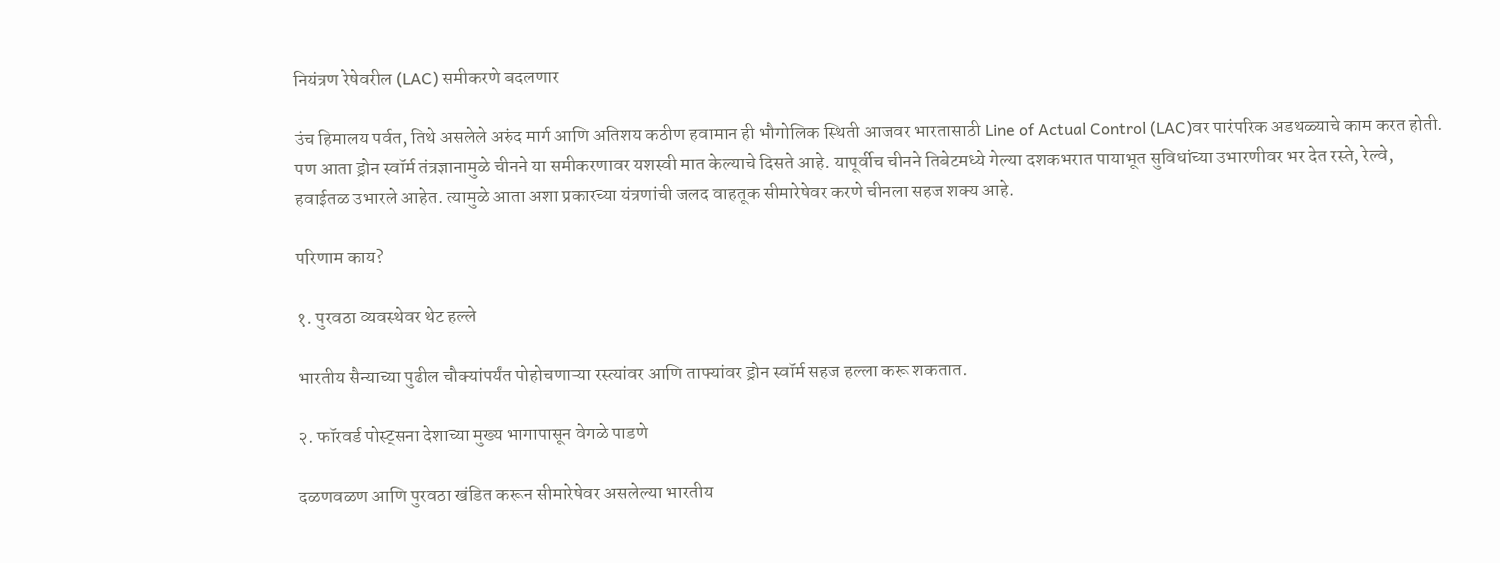नियंत्रण रेषेवरील (LAC) समीकरणे बदलणार

उंच हिमालय पर्वत, तिथे असलेले अरुंद मार्ग आणि अतिशय कठीण हवामान ही भौगोलिक स्थिती आजवर भारतासाठी Line of Actual Control (LAC)वर पारंपरिक अडथळ्याचे काम करत होती. पण आता ड्रोन स्वॉर्म तंत्रज्ञानामुळे चीनने या समीकरणावर यशस्वी मात केल्याचे दिसते आहे. यापूर्वीच चीनने तिबेटमध्ये गेल्या दशकभरात पायाभूत सुविधांच्या उभारणीवर भर देत रस्ते, रेल्वे, हवाईतळ उभारले आहेत. त्यामुळे आता अशा प्रकारच्या यंत्रणांची जलद वाहतूक सीमारेषेवर करणे चीनला सहज शक्य आहे.

परिणाम काय?

१. पुरवठा व्यवस्थेवर थेट हल्ले

भारतीय सैन्याच्या पुढील चौक्यांपर्यंत पोहोचणाऱ्या रस्त्यांवर आणि ताफ्यांवर ड्रोन स्वॉर्म सहज हल्ला करू शकतात.

२. फॉरवर्ड पोस्ट्सना देशाच्या मुख्य भागापासून वेगळे पाडणे

दळणवळण आणि पुरवठा खंडित करून सीमारेषेवर असलेल्या भारतीय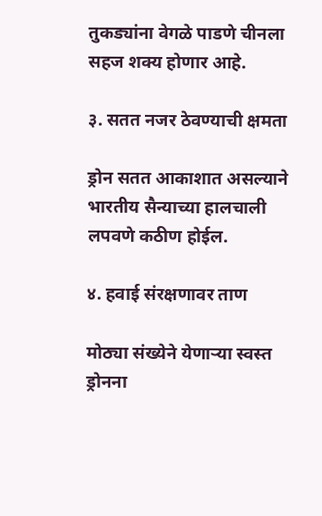तुकड्यांना वेगळे पाडणे चीनला सहज शक्य होणार आहे.

३. सतत नजर ठेवण्याची क्षमता

ड्रोन सतत आकाशात असल्याने भारतीय सैन्याच्या हालचाली लपवणे कठीण होईल.

४. हवाई संरक्षणावर ताण

मोठ्या संख्येने येणाऱ्या स्वस्त ड्रोनना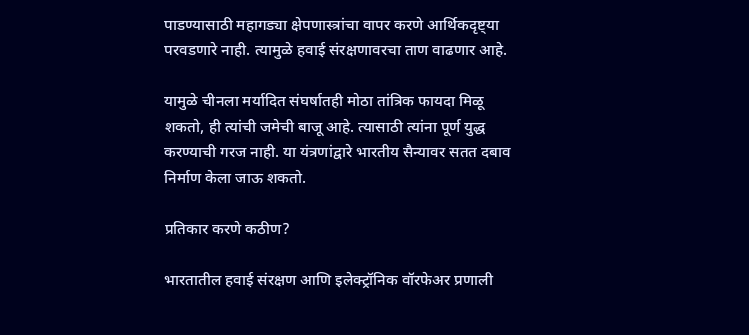पाडण्यासाठी महागड्या क्षेपणास्त्रांचा वापर करणे आर्थिकदृष्ट्या परवडणारे नाही. त्यामुळे हवाई संरक्षणावरचा ताण वाढणार आहे.

यामुळे चीनला मर्यादित संघर्षातही मोठा तांत्रिक फायदा मिळू शकतो, ही त्यांची जमेची बाजू आहे. त्यासाठी त्यांना पूर्ण युद्ध करण्याची गरज नाही. या यंत्रणांद्वारे भारतीय सैन्यावर सतत दबाव निर्माण केला जाऊ शकतो.

प्रतिकार करणे कठीण?

भारतातील हवाई संरक्षण आणि इलेक्ट्रॉनिक वॉरफेअर प्रणाली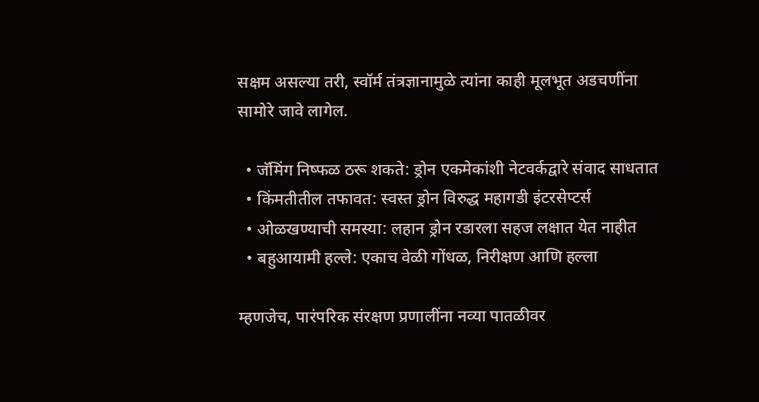सक्षम असल्या तरी, स्वॉर्म तंत्रज्ञानामुळे त्यांना काही मूलभूत अडचणींना सामोरे जावे लागेल.

  • जॅमिंग निष्फळ ठरू शकते: ड्रोन एकमेकांशी नेटवर्कद्वारे संवाद साधतात
  • किंमतीतील तफावत: स्वस्त ड्रोन विरुद्ध महागडी इंटरसेप्टर्स
  • ओळखण्याची समस्या: लहान ड्रोन रडारला सहज लक्षात येत नाहीत
  • बहुआयामी हल्ले: एकाच वेळी गोंधळ, निरीक्षण आणि हल्ला

म्हणजेच, पारंपरिक संरक्षण प्रणालींना नव्या पातळीवर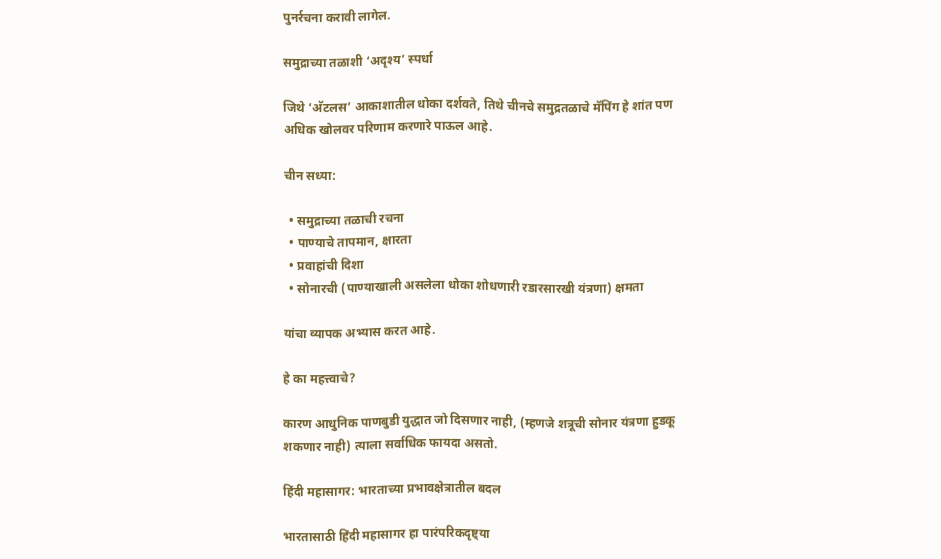पुनर्रचना करावी लागेल.

समुद्राच्या तळाशी ‘अदृश्य’ स्पर्धा

जिथे ‘अ‍ॅटलस’ आकाशातील धोका दर्शवते, तिथे चीनचे समुद्रतळाचे मॅपिंग हे शांत पण अधिक खोलवर परिणाम करणारे पाऊल आहे.

चीन सध्या:

  • समुद्राच्या तळाची रचना
  • पाण्याचे तापमान, क्षारता
  • प्रवाहांची दिशा
  • सोनारची (पाण्याखाली असलेला धोका शोधणारी रडारसारखी यंत्रणा) क्षमता

यांचा व्यापक अभ्यास करत आहे.

हे का महत्त्वाचे?

कारण आधुनिक पाणबुडी युद्धात जो दिसणार नाही, (म्हणजे शत्रूची सोनार यंत्रणा हुडकू शकणार नाही) त्याला सर्वाधिक फायदा असतो.

हिंदी महासागर: भारताच्या प्रभावक्षेत्रातील बदल

भारतासाठी हिंदी महासागर हा पारंपरिकदृष्ट्या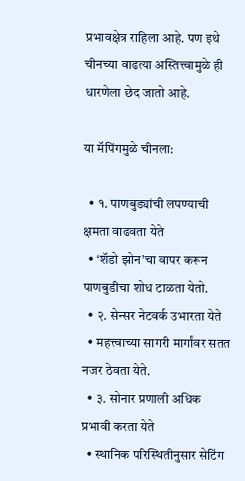प्रभावक्षेत्र राहिला आहे. पण इथे चीनच्या वाढत्या अस्तित्त्वामुळे ही धारणेला छेद जातो आहे.

या मॅपिंगमुळे चीनला:

  • १. पाणबुड्यांची लपण्याची क्षमता वाढवता येते
  • ‘शॅडो झोन’चा वापर करून पाणबुडीचा शोध टाळता येतो.
  • २. सेन्सर नेटवर्क उभारता येते
  • महत्त्वाच्या सागरी मार्गांवर सतत नजर ठेवता येते.
  • ३. सोनार प्रणाली अधिक प्रभावी करता येते
  • स्थानिक परिस्थितीनुसार सेटिंग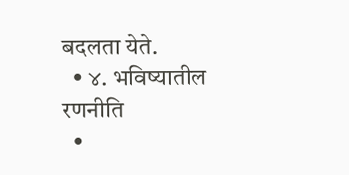बदलता येते.
  • ४. भविष्यातील रणनीति
  •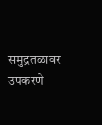समुद्रतळावर उपकरणे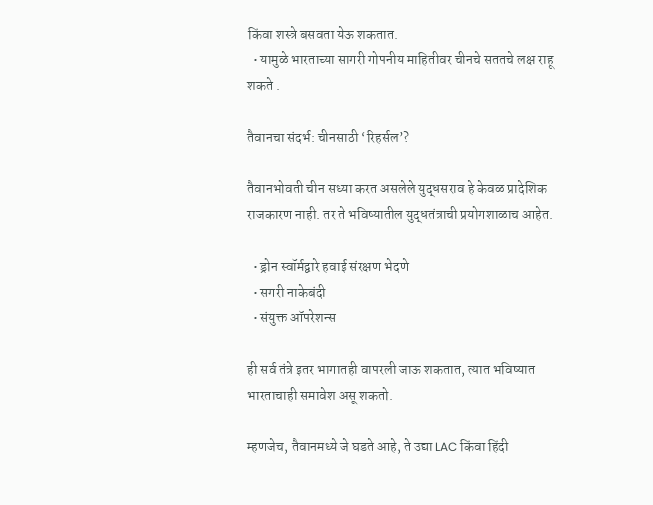किंवा शस्त्रे बसवता येऊ शकतात.
  • यामुळे भारताच्या सागरी गोपनीय माहितीवर चीनचे सततचे लक्ष राहू शकते .

तैवानचा संदर्भ: चीनसाठी ‘रिहर्सल’?

तैवानभोवती चीन सध्या करत असलेले युद्धसराव हे केवळ प्रादेशिक राजकारण नाही. तर ते भविष्यातील युद्धतंत्राची प्रयोगशाळाच आहेत.

  • ड्रोन स्वॉर्मद्वारे हवाई संरक्षण भेदणे
  • सगरी नाकेबंदी
  • संयुक्त ऑपरेशन्स

ही सर्व तंत्रे इतर भागातही वापरली जाऊ शकतात, त्यात भविष्यात भारताचाही समावेश असू शकतो.

म्हणजेच, तैवानमध्ये जे घडते आहे, ते उद्या LAC किंवा हिंदी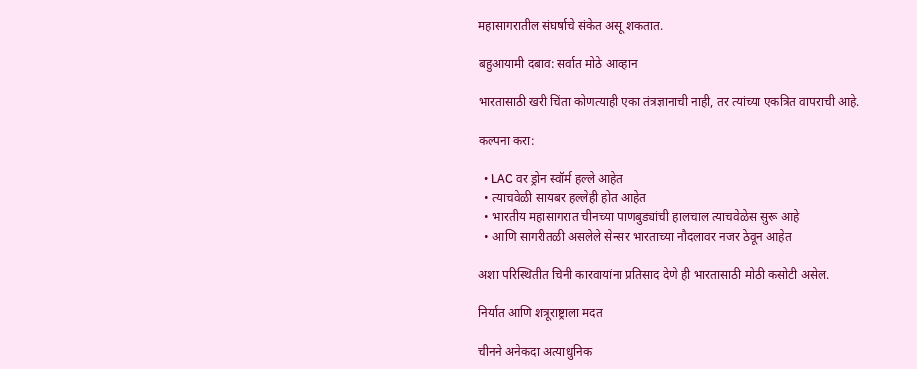महासागरातील संघर्षाचे संकेत असू शकतात.

बहुआयामी दबाव: सर्वात मोठे आव्हान

भारतासाठी खरी चिंता कोणत्याही एका तंत्रज्ञानाची नाही, तर त्यांच्या एकत्रित वापराची आहे.

कल्पना करा:

  • LAC वर ड्रोन स्वॉर्म हल्ले आहेत
  • त्याचवेळी सायबर हल्लेही होत आहेत
  • भारतीय महासागरात चीनच्या पाणबुड्यांची हालचाल त्याचवेळेस सुरू आहे
  • आणि सागरीतळी असलेले सेन्सर भारताच्या नौदलावर नजर ठेवून आहेत

अशा परिस्थितीत चिनी कारवायांना प्रतिसाद देणे ही भारतासाठी मोठी कसोटी असेल.

निर्यात आणि शत्रूराष्ट्राला मदत

चीनने अनेकदा अत्याधुनिक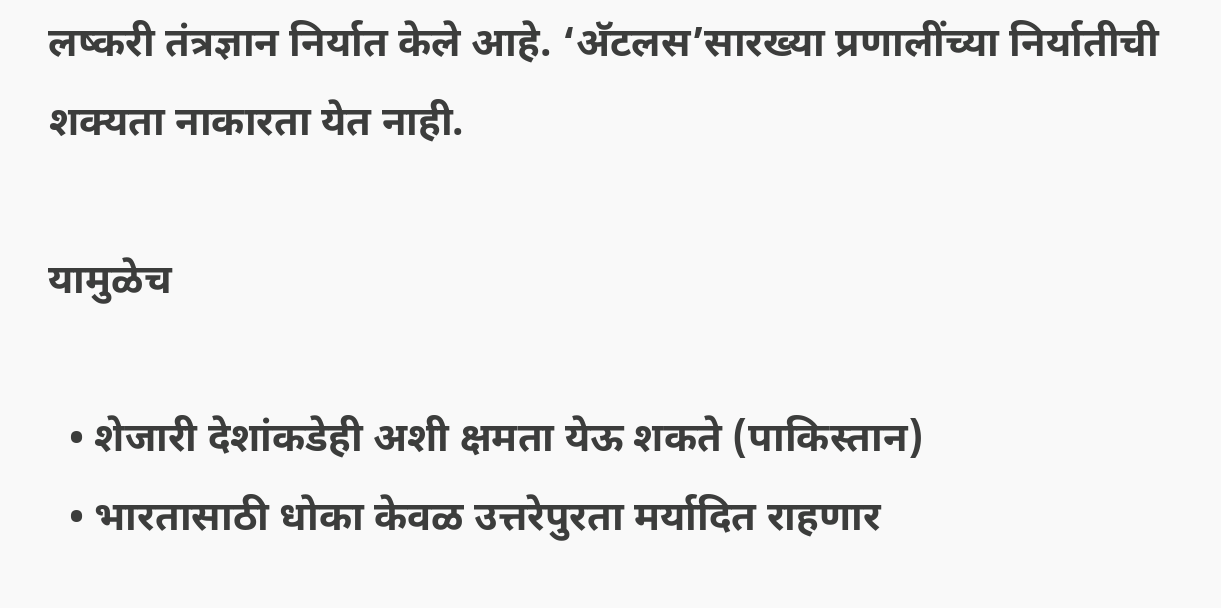लष्करी तंत्रज्ञान निर्यात केले आहे. ‘अ‍ॅटलस’सारख्या प्रणालींच्या निर्यातीची शक्यता नाकारता येत नाही.

यामुळेच

  • शेजारी देशांकडेही अशी क्षमता येऊ शकते (पाकिस्तान)
  • भारतासाठी धोका केवळ उत्तरेपुरता मर्यादित राहणार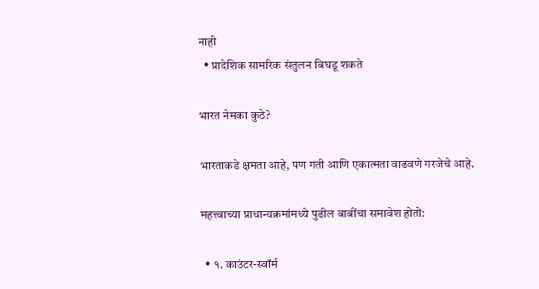नाही
  • प्रादेशिक सामरिक संतुलन बिघडू शकते

भारत नेमका कुठे?

भारताकडे क्षमता आहे, पण गती आणि एकात्मता वाढवणे गरजेचे आहे.

महत्त्वाच्या प्राधान्यक्रमांमध्ये पुढील बाबींचा समावेश होतो:

  • १. काउंटर-स्वॉर्म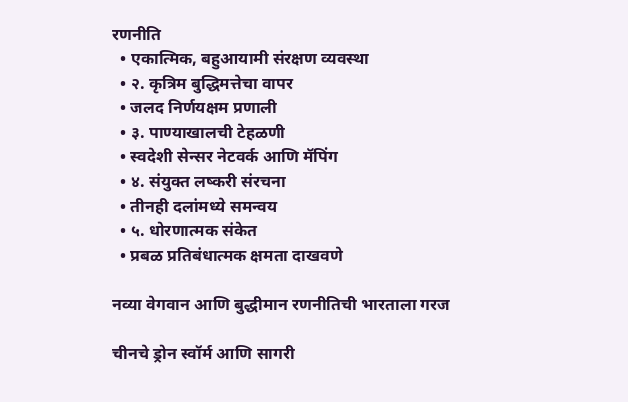रणनीति
  • एकात्मिक, बहुआयामी संरक्षण व्यवस्था
  • २. कृत्रिम बुद्धिमत्तेचा वापर
  • जलद निर्णयक्षम प्रणाली
  • ३. पाण्याखालची टेहळणी
  • स्वदेशी सेन्सर नेटवर्क आणि मॅपिंग
  • ४. संयुक्त लष्करी संरचना
  • तीनही दलांमध्ये समन्वय
  • ५. धोरणात्मक संकेत
  • प्रबळ प्रतिबंधात्मक क्षमता दाखवणे

नव्या वेगवान आणि बुद्धीमान रणनीतिची भारताला गरज

चीनचे ड्रोन स्वॉर्म आणि सागरी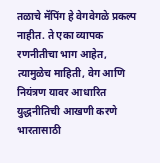तळाचे मॅपिंग हे वेगवेगळे प्रकल्प नाहीत. ते एका व्यापक रणनीतीचा भाग आहेत, त्यामुळेच माहिती, वेग आणि नियंत्रण यावर आधारित युद्धनीतिची आखणी करणे भारतासाठी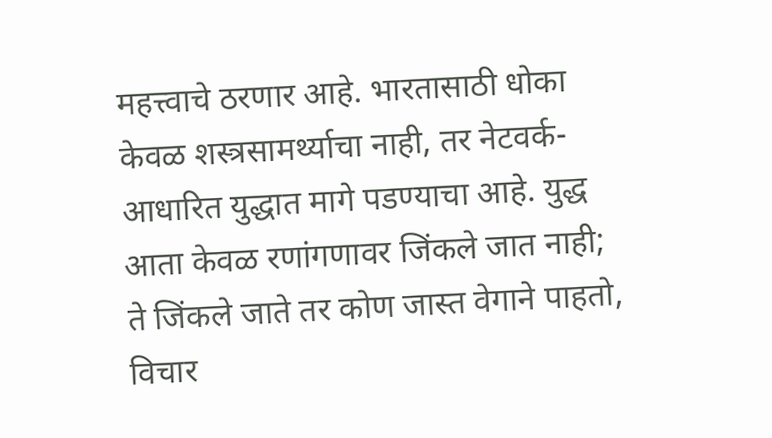महत्त्वाचे ठरणार आहे. भारतासाठी धोका केवळ शस्त्रसामर्थ्याचा नाही, तर नेटवर्क-आधारित युद्धात मागे पडण्याचा आहे. युद्ध आता केवळ रणांगणावर जिंकले जात नाही; ते जिंकले जाते तर कोण जास्त वेगाने पाहतो, विचार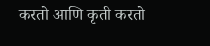करतो आणि कृती करतो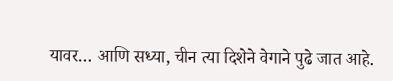यावर… आणि सध्या, चीन त्या दिशेने वेगाने पुढे जात आहे.